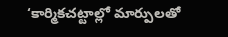‘కార్మికచట్టాల్లో మార్పులతో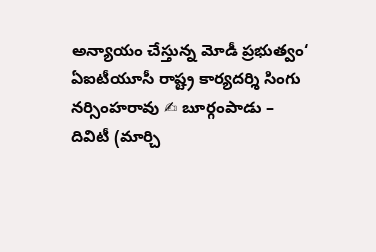అన్యాయం చేస్తున్న మోడీ ప్రభుత్వం‘ ఏఐటీయూసీ రాష్ట్ర కార్యదర్శి సింగు నర్సింహరావు ✍ బూర్గంపాడు – దివిటీ (మార్చి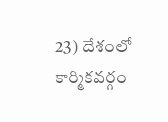23) దేశంలో కార్మికవర్గం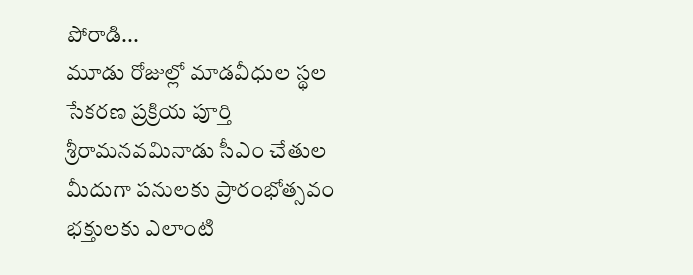పోరాడి...
మూడు రోజుల్లో మాడవీధుల స్థల సేకరణ ప్రక్రియ పూర్తి శ్రీరామనవమినాడు సీఎం చేతుల మీదుగా పనులకు ప్రారంభోత్సవం భక్తులకు ఎలాంటి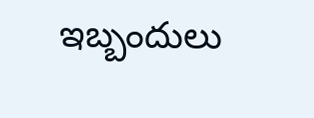ఇబ్బందులు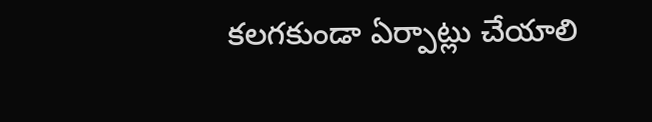కలగకుండా ఏర్పాట్లు చేయాలి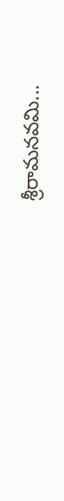శ్రీరామనవమి...